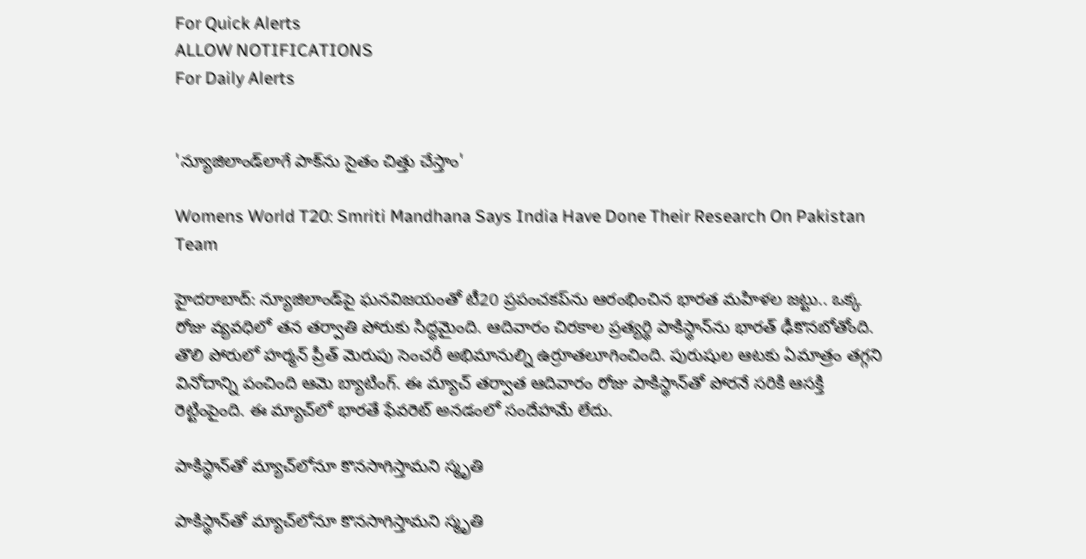For Quick Alerts
ALLOW NOTIFICATIONS
For Daily Alerts


'న్యూజిలాండ్‌లాగే పాక్‌ను సైతం చిత్తు చేస్తాం'

Womens World T20: Smriti Mandhana Says India Have Done Their Research On Pakistan Team

హైదరాబాద్: న్యూజిలాండ్‌పై ఘనవిజయంతో టీ20 ప్రపంచకప్‌ను ఆరంభించిన భారత మహిళల జట్టు.. ఒక్క రోజు వ్యవధిలో తన తర్వాతి పోరుకు సిద్ధమైంది. ఆదివారం చిరకాల ప్రత్యర్థి పాకిస్థాన్‌ను భారత్‌ ఢీకొనబోతోంది. తొలి పోరులో హర్మన్‌ ప్రీత్‌ మెరుపు సెంచరీ అభిమానుల్ని ఉర్రూతలూగించింది. పురుషుల ఆటకు ఏమాత్రం తగ్గని వినోదాన్ని పంచింది ఆమె బ్యాటింగ్‌. ఈ మ్యాచ్‌ తర్వాత ఆదివారం రోజు పాకిస్థాన్‌తో పోరనే సరికి ఆసక్తి రెట్టింపైంది. ఈ మ్యాచ్‌లో భారతే ఫేవరెట్‌ అనడంలో సందేహమే లేదు.

పాకిస్థాన్‌తో మ్యాచ్‌లోనూ కొనసాగిస్తామని స్మృతి

పాకిస్థాన్‌తో మ్యాచ్‌లోనూ కొనసాగిస్తామని స్మృతి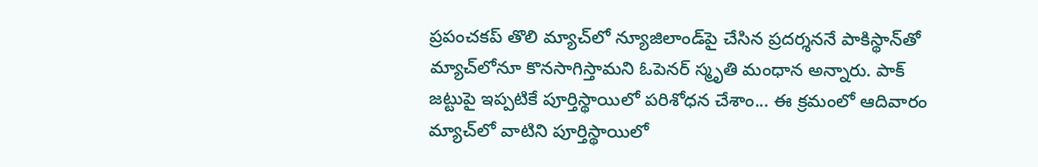ప్రపంచకప్‌ తొలి మ్యాచ్‌లో న్యూజిలాండ్‌పై చేసిన ప్రదర్శననే పాకిస్థాన్‌తో మ్యాచ్‌లోనూ కొనసాగిస్తామని ఓపెనర్‌ స్మృతి మంధాన అన్నారు. పాక్‌ జట్టుపై ఇప్పటికే పూర్తిస్థాయిలో పరిశోధన చేశాం... ఈ క్రమంలో ఆదివారం మ్యాచ్‌లో వాటిని పూర్తిస్థాయిలో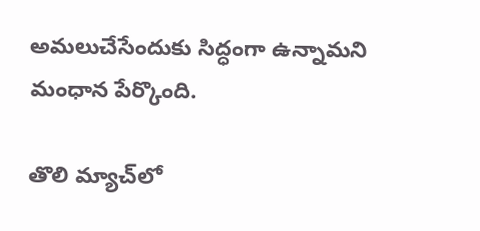అమలుచేసేందుకు సిద్ధంగా ఉన్నామని మంధాన పేర్కొంది.

తొలి మ్యాచ్‌లో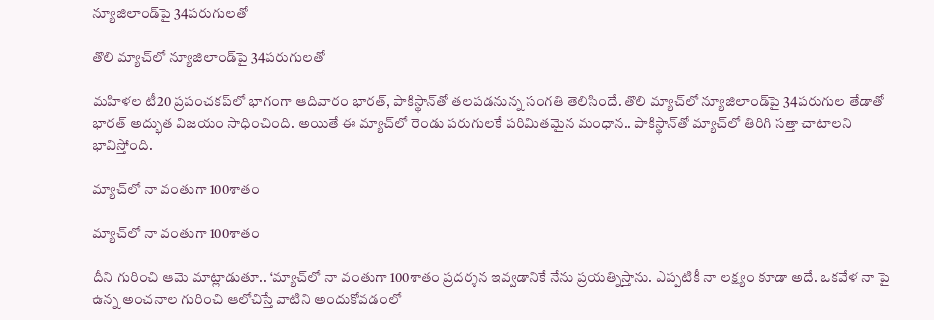న్యూజిలాండ్‌పై 34పరుగులతో

తొలి మ్యాచ్‌లో న్యూజిలాండ్‌పై 34పరుగులతో

మహిళల టీ20 ప్రపంచకప్‌లో భాగంగా ఆదివారం భారత్‌, పాకిస్థాన్‌తో తలపడనున్న సంగతి తెలిసిందే. తొలి మ్యాచ్‌లో న్యూజిలాండ్‌పై 34పరుగుల తేడాతో భారత్‌ అద్భుత విజయం సాధించింది. అయితే ఈ మ్యాచ్‌లో రెండు పరుగులకే పరిమితమైన మంధాన.. పాకిస్థాన్‌తో మ్యాచ్‌లో తిరిగి సత్తా చాటాలని భావిస్తోంది.

మ్యాచ్‌లో నా వంతుగా 100శాతం

మ్యాచ్‌లో నా వంతుగా 100శాతం

దీని గురించి ఆమె మాట్లాడుతూ.. ‘మ్యాచ్‌లో నా వంతుగా 100శాతం ప్రదర్శన ఇవ్వడానికే నేను ప్రయత్నిస్తాను. ఎప్పటికీ నా లక్ష్యం కూడా అదే. ఒకవేళ నా పై ఉన్న అంచనాల గురించి ఆలోచిస్తే వాటిని అందుకోవడంలో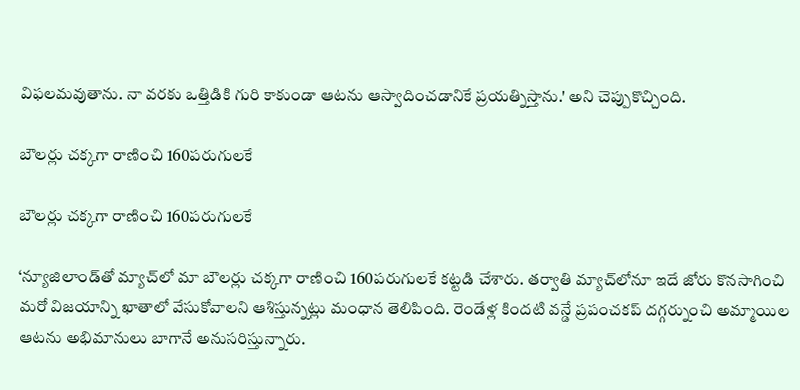విఫలమవుతాను. నా వరకు ఒత్తిడికి గురి కాకుండా ఆటను ఆస్వాదించడానికే ప్రయత్నిస్తాను.' అని చెప్పుకొచ్చింది.

బౌలర్లు చక్కగా రాణించి 160పరుగులకే

బౌలర్లు చక్కగా రాణించి 160పరుగులకే

‘న్యూజిలాండ్‌తో మ్యాచ్‌లో మా బౌలర్లు చక్కగా రాణించి 160పరుగులకే కట్టడి చేశారు. తర్వాతి మ్యాచ్‌లోనూ ఇదే జోరు కొనసాగించి మరో విజయాన్ని ఖాతాలో వేసుకోవాలని ఆశిస్తున్నట్లు మంధాన తెలిపింది. రెండేళ్ల కిందటి వన్డే ప్రపంచకప్‌ దగ్గర్నుంచి అమ్మాయిల ఆటను అభిమానులు బాగానే అనుసరిస్తున్నారు.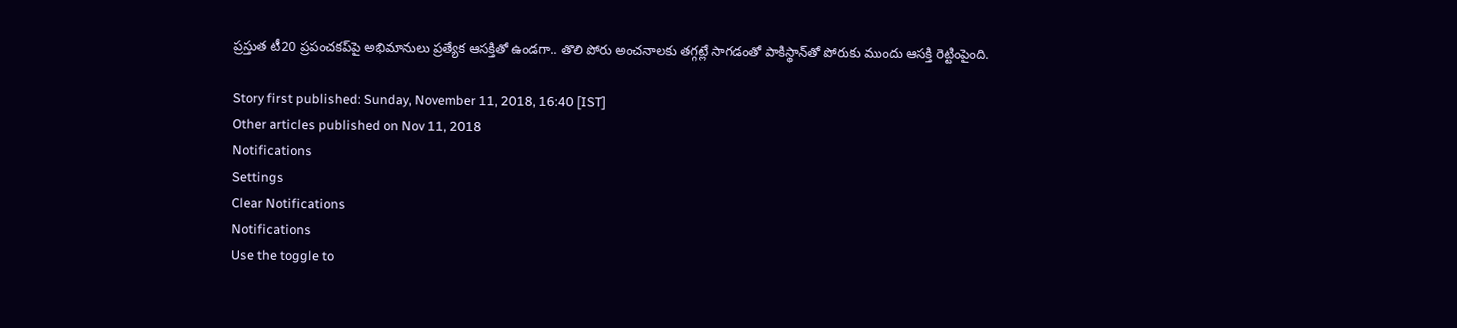ప్రస్తుత టీ20 ప్రపంచకప్‌పై అభిమానులు ప్రత్యేక ఆసక్తితో ఉండగా.. తొలి పోరు అంచనాలకు తగ్గట్లే సాగడంతో పాకిస్థాన్‌తో పోరుకు ముందు ఆసక్తి రెట్టింపైంది.

Story first published: Sunday, November 11, 2018, 16:40 [IST]
Other articles published on Nov 11, 2018
Notifications
Settings
Clear Notifications
Notifications
Use the toggle to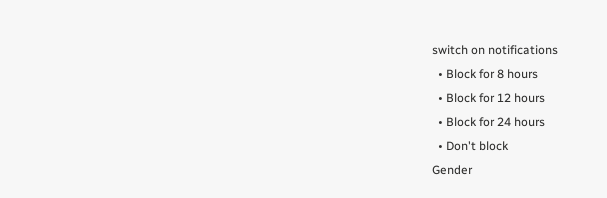switch on notifications
  • Block for 8 hours
  • Block for 12 hours
  • Block for 24 hours
  • Don't block
Gender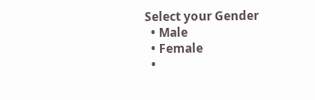Select your Gender
  • Male
  • Female
  •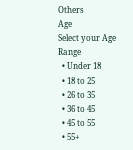Others
Age
Select your Age Range
  • Under 18
  • 18 to 25
  • 26 to 35
  • 36 to 45
  • 45 to 55
  • 55+